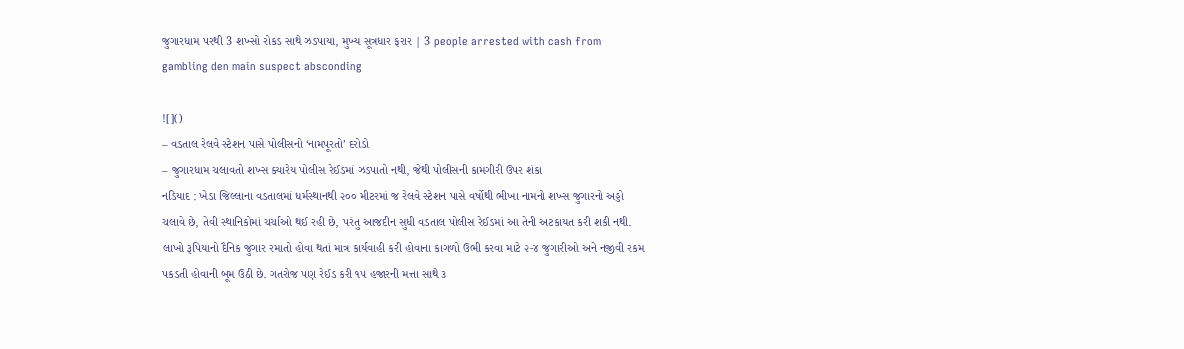જુગારધામ પરથી 3 શખ્સો રોકડ સાથે ઝડપાયા, મુખ્ય સૂત્રધાર ફરાર | 3 people arrested with cash from gambling den main suspect absconding

![]()
– વડતાલ રેલવે સ્ટેશન પાસે પોલીસનો ‘નામપૂરતો’ દરોડો
– જુગારધામ ચલાવતો શખ્સ ક્યારેય પોલીસ રેઈડમાં ઝડપાતો નથી, જેથી પોલીસની કામગીરી ઉપર શંકા
નડિયાદ : ખેડા જિલ્લાના વડતાલમાં ધર્મસ્થાનથી ૨૦૦ મીટરમાં જ રેલવે સ્ટેશન પાસે વર્ષોથી ભીખા નામનો શખ્સ જુગારનો અડ્ડો ચલાવે છે, તેવી સ્થાનિકોમાં ચર્ચાઓ થઈ રહી છે, પરંતુ આજદીન સુધી વડતાલ પોલીસ રેઈડમાં આ તેની અટકાયત કરી શકી નથી. લાખો રૂપિયાનો દૈનિક જુગાર રમાતો હોવા થતાં માત્ર કાર્યવાહી કરી હોવાના કાગળો ઉભી કરવા માટે ૨-૪ જુગારીઓ અને નજીવી રકમ પકડતી હોવાની બૂમ ઉઠી છે. ગતરોજ પણ રેઈડ કરી ૧૫ હજારની મત્તા સાથે ૩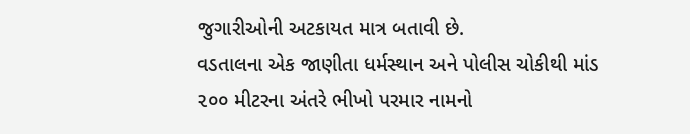જુગારીઓની અટકાયત માત્ર બતાવી છે.
વડતાલના એક જાણીતા ધર્મસ્થાન અને પોલીસ ચોકીથી માંડ ૨૦૦ મીટરના અંતરે ભીખો પરમાર નામનો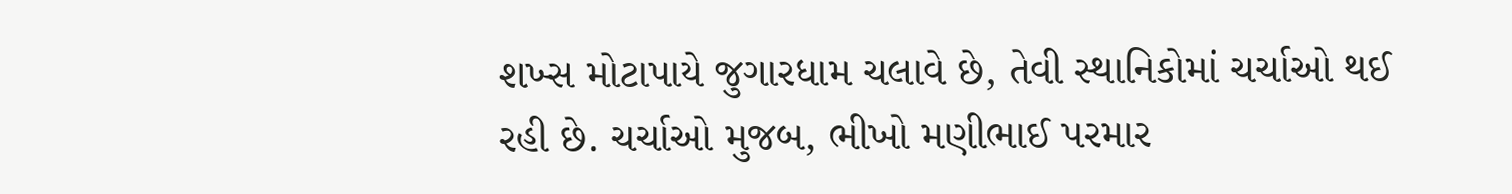શખ્સ મોટાપાયે જુગારધામ ચલાવે છે, તેવી સ્થાનિકોમાં ચર્ચાઓ થઈ રહી છે. ચર્ચાઓ મુજબ, ભીખો મણીભાઈ પરમાર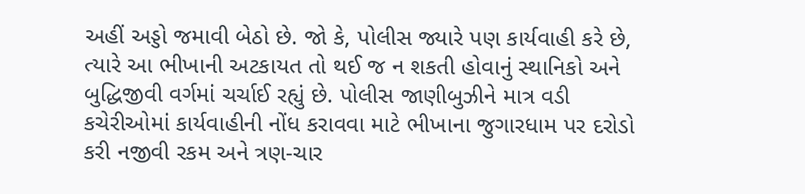અહીં અડ્ડો જમાવી બેઠો છે. જો કે, પોલીસ જ્યારે પણ કાર્યવાહી કરે છે, ત્યારે આ ભીખાની અટકાયત તો થઈ જ ન શકતી હોવાનું સ્થાનિકો અને બુદ્ધિજીવી વર્ગમાં ચર્ચાઈ રહ્યું છે. પોલીસ જાણીબુઝીને માત્ર વડી કચેરીઓમાં કાર્યવાહીની નોંધ કરાવવા માટે ભીખાના જુગારધામ પર દરોડો કરી નજીવી રકમ અને ત્રણ-ચાર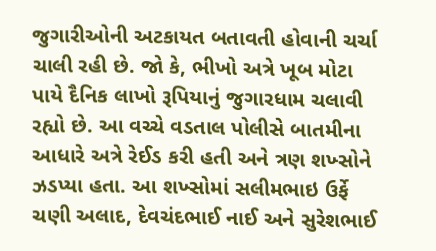જુગારીઓની અટકાયત બતાવતી હોવાની ચર્ચા ચાલી રહી છે. જો કે, ભીખો અત્રે ખૂબ મોટા પાયે દૈનિક લાખો રૂપિયાનું જુગારધામ ચલાવી રહ્યો છે. આ વચ્ચે વડતાલ પોલીસે બાતમીના આધારે અત્રે રેઈડ કરી હતી અને ત્રણ શખ્સોને ઝડપ્યા હતા. આ શખ્સોમાં સલીમભાઇ ઉર્ફે ચણી અલાદ, દેવચંદભાઈ નાઈ અને સુરેશભાઈ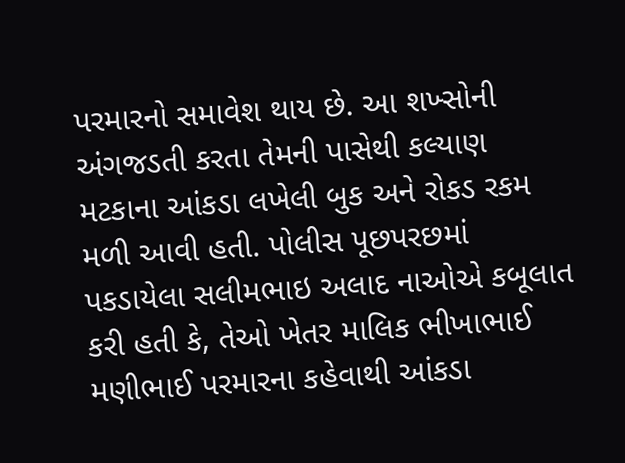પરમારનો સમાવેશ થાય છે. આ શખ્સોની અંગજડતી કરતા તેમની પાસેથી કલ્યાણ મટકાના આંકડા લખેલી બુક અને રોકડ રકમ મળી આવી હતી. પોલીસ પૂછપરછમાં પકડાયેલા સલીમભાઇ અલાદ નાઓએ કબૂલાત કરી હતી કે, તેઓ ખેતર માલિક ભીખાભાઈ મણીભાઈ પરમારના કહેવાથી આંકડા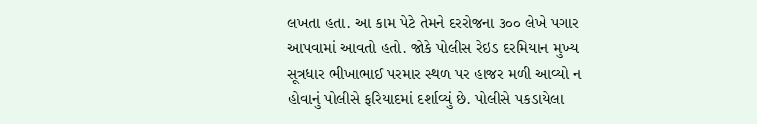લખતા હતા. આ કામ પેટે તેમને દરરોજના ૩૦૦ લેખે પગાર આપવામાં આવતો હતો. જોકે પોલીસ રેઇડ દરમિયાન મુખ્ય સૂત્રધાર ભીખાભાઈ પરમાર સ્થળ પર હાજર મળી આવ્યો ન હોવાનું પોલીસે ફરિયાદમાં દર્શાવ્યું છે. પોલીસે પકડાયેલા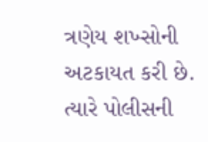ત્રણેય શખ્સોની અટકાયત કરી છે. ત્યારે પોલીસની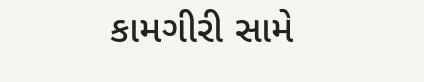કામગીરી સામે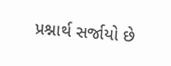પ્રશ્નાર્થ સર્જાયો છે